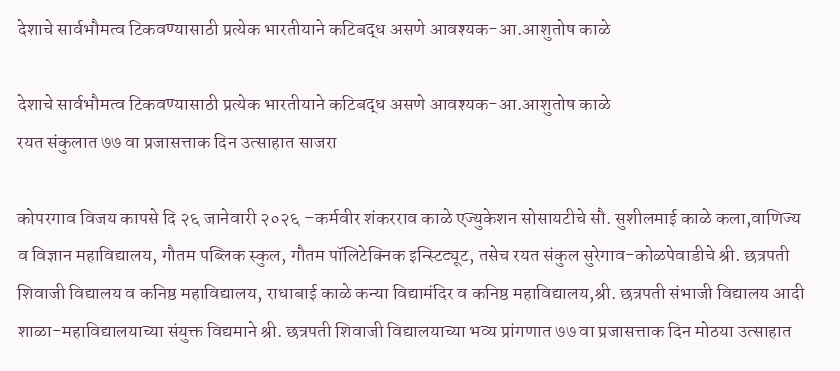देशाचे सार्वभौमत्व टिकवण्यासाठी प्रत्येक भारतीयाने कटिबद्ध असणे आवश्यक-आ.आशुतोष काळे

देशाचे सार्वभौमत्व टिकवण्यासाठी प्रत्येक भारतीयाने कटिबद्ध असणे आवश्यक-आ.आशुतोष काळे
रयत संकुलात ७७ वा प्रजासत्ताक दिन उत्साहात साजरा

कोपरगाव विजय कापसे दि २६ जानेवारी २०२६ –कर्मवीर शंकरराव काळे एज्युकेशन सोसायटीचे सौ. सुशीलमाई काळे कला,वाणिज्य व विज्ञान महाविद्यालय, गौतम पब्लिक स्कुल, गौतम पॉलिटेक्निक इन्स्टिट्यूट, तसेच रयत संकुल सुरेगाव-कोळपेवाडीचे श्री. छत्रपती शिवाजी विद्यालय व कनिष्ठ महाविद्यालय, राधाबाई काळे कन्या विद्यामंदिर व कनिष्ठ महाविद्यालय,श्री. छत्रपती संभाजी विद्यालय आदी शाळा-महाविद्यालयाच्या संयुक्त विद्यमाने श्री. छत्रपती शिवाजी विद्यालयाच्या भव्य प्रांगणात ७७ वा प्रजासत्ताक दिन मोठया उत्साहात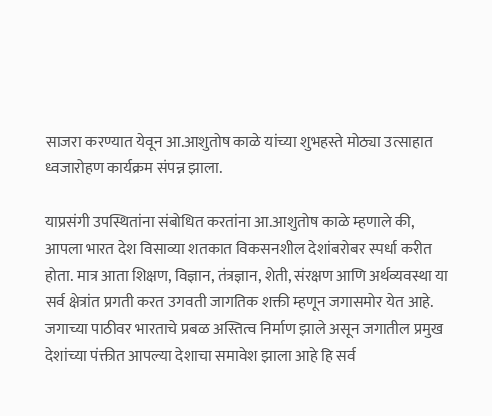साजरा करण्यात येवून आ.आशुतोष काळे यांच्या शुभहस्ते मोठ्या उत्साहात ध्वजारोहण कार्यक्रम संपन्न झाला.

याप्रसंगी उपस्थितांना संबोधित करतांना आ.आशुतोष काळे म्हणाले की, आपला भारत देश विसाव्या शतकात विकसनशील देशांबरोबर स्पर्धा करीत होता. मात्र आता शिक्षण, विज्ञान, तंत्रज्ञान, शेती, संरक्षण आणि अर्थव्यवस्था या सर्व क्षेत्रांत प्रगती करत उगवती जागतिक शक्ती म्हणून जगासमोर येत आहे. जगाच्या पाठीवर भारताचे प्रबळ अस्तित्व निर्माण झाले असून जगातील प्रमुख देशांच्या पंक्तीत आपल्या देशाचा समावेश झाला आहे हि सर्व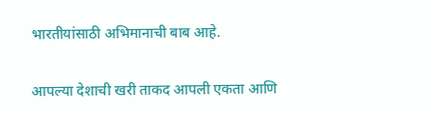भारतीयांसाठी अभिमानाची बाब आहे.

आपल्या देशाची खरी ताकद आपली एकता आणि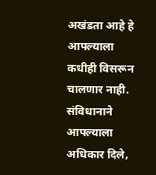अखंडता आहे हे आपल्याला कधीही विसरून चालणार नाही. संविधानाने आपल्याला अधिकार दिले,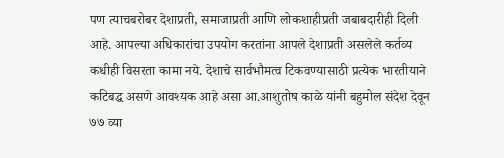पण त्याचबरोबर देशाप्रती, समाजाप्रती आणि लोकशाहीप्रती जबाबदारीही दिली आहे. आपल्या अधिकारांचा उपयोग करतांना आपले देशाप्रती असलेले कर्तव्य कधीही विसरता कामा नये. देशाचे सार्वभौमत्व टिकवण्यासाठी प्रत्येक भारतीयाने कटिबद्ध असणे आवश्यक आहे असा आ.आशुतोष काळे यांनी बहुमोल संदेश देवून ७७ व्या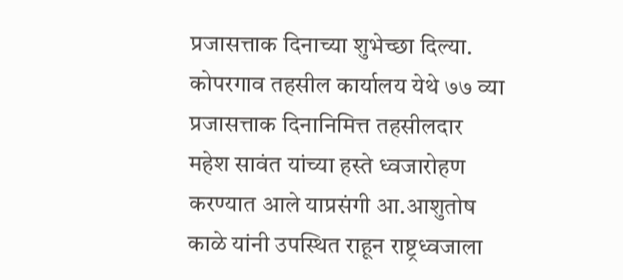प्रजासत्ताक दिनाच्या शुभेच्छा दिल्या. कोपरगाव तहसील कार्यालय येथे ७७ व्या प्रजासत्ताक दिनानिमित्त तहसीलदार महेश सावंत यांच्या हस्ते ध्वजारोहण करण्यात आले याप्रसंगी आ.आशुतोष काळे यांनी उपस्थित राहून राष्ट्रध्वजाला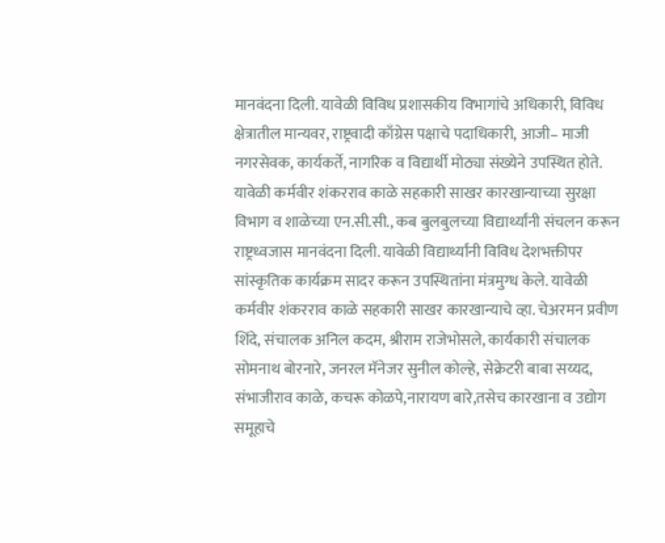मानवंदना दिली. यावेळी विविध प्रशासकीय विभागांचे अधिकारी, विविध क्षेत्रातील मान्यवर, राष्ट्रवादी काँग्रेस पक्षाचे पदाधिकारी, आजी– माजी नगरसेवक, कार्यकर्ते, नागरिक व विद्यार्थी मोठ्या संख्येने उपस्थित होते.
यावेळी कर्मवीर शंकरराव काळे सहकारी साखर कारखान्याच्या सुरक्षा विभाग व शाळेच्या एन.सी.सी., कब बुलबुलच्या विद्यार्थ्यांनी संचलन करून राष्ट्रध्वजास मानवंदना दिली. यावेळी विद्यार्थ्यांनी विविध देशभक्तीपर सांस्कृतिक कार्यक्रम सादर करून उपस्थितांना मंत्रमुग्ध केले. यावेळी कर्मवीर शंकरराव काळे सहकारी साखर कारखान्याचे व्हा. चेअरमन प्रवीण शिंदे, संचालक अनिल कदम, श्रीराम राजेभोसले, कार्यकारी संचालक सोमनाथ बोरनारे, जनरल मॅनेजर सुनील कोल्हे, सेक्रेटरी बाबा सय्यद, संभाजीराव काळे, कचरू कोळपे,नारायण बारे,तसेच कारखाना व उद्योग समूहाचे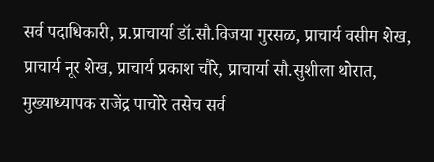सर्व पदाधिकारी, प्र.प्राचार्या डॉ.सौ.विजया गुरसळ, प्राचार्य वसीम शेख, प्राचार्य नूर शेख, प्राचार्य प्रकाश चौरे, प्राचार्या सौ.सुशीला थोरात, मुख्याध्यापक राजेंद्र पाचोरे तसेच सर्व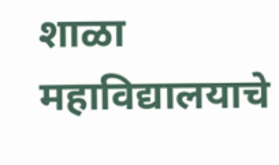शाळा महाविद्यालयाचे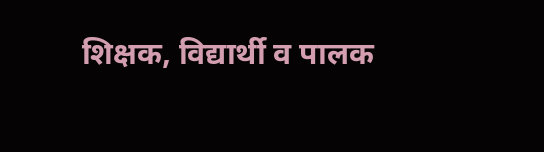शिक्षक, विद्यार्थी व पालक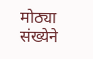मोठ्या संख्येने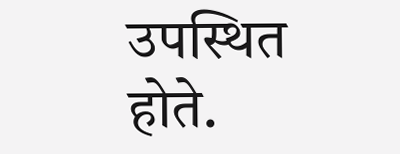उपस्थित होते.